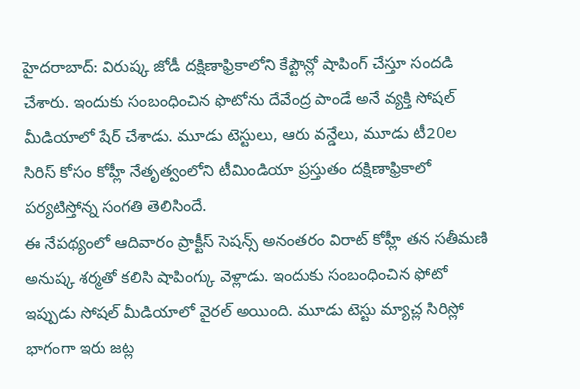హైదరాబాద్: విరుష్క జోడీ దక్షిణాఫ్రికాలోని కేప్టౌన్లో షాపింగ్ చేస్తూ సందడి చేశారు. ఇందుకు సంబంధించిన ఫొటోను దేవేంద్ర పాండే అనే వ్యక్తి సోషల్ మీడియాలో షేర్ చేశాడు. మూడు టెస్టులు, ఆరు వన్డేలు, మూడు టీ20ల సిరిస్ కోసం కోహ్లీ నేతృత్వంలోని టీమిండియా ప్రస్తుతం దక్షిణాఫ్రికాలో పర్యటిస్తోన్న సంగతి తెలిసిందే.
ఈ నేపథ్యంలో ఆదివారం ప్రాక్టీస్ సెషన్స్ అనంతరం విరాట్ కోహ్లీ తన సతీమణి అనుష్క శర్మతో కలిసి షాపింగ్కు వెళ్లాడు. ఇందుకు సంబంధించిన ఫోటో ఇప్పుడు సోషల్ మీడియాలో వైరల్ అయింది. మూడు టెస్టు మ్యాచ్ల సిరిస్లో భాగంగా ఇరు జట్ల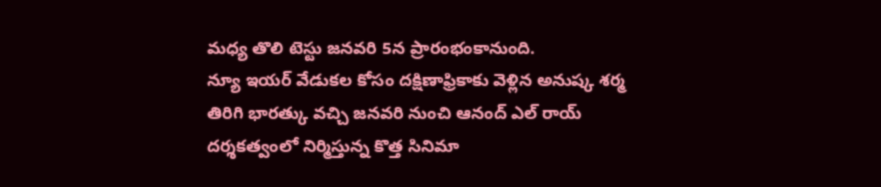మధ్య తొలి టెస్టు జనవరి 5న ప్రారంభంకానుంది.
న్యూ ఇయర్ వేడుకల కోసం దక్షిణాఫ్రికాకు వెళ్లిన అనుష్క శర్మ తిరిగి భారత్కు వచ్చి జనవరి నుంచి ఆనంద్ ఎల్ రాయ్ దర్శకత్వంలో నిర్మిస్తున్న కొత్త సినిమా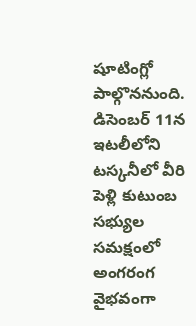షూటింగ్లో పాల్గొననుంది. డిసెంబర్ 11న ఇటలీలోని టస్కనీలో వీరి పెళ్లి కుటుంబ సభ్యుల సమక్షంలో అంగరంగ వైభవంగా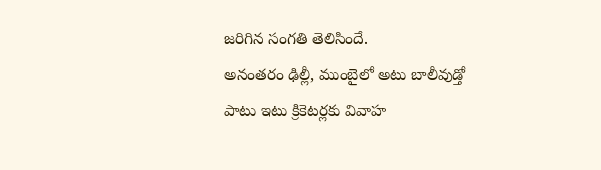జరిగిన సంగతి తెలిసిందే.
అనంతరం ఢిల్లీ, ముంబైలో అటు బాలీవుడ్తో పాటు ఇటు క్రికెటర్లకు వివాహ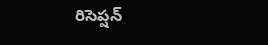రిసెప్షన్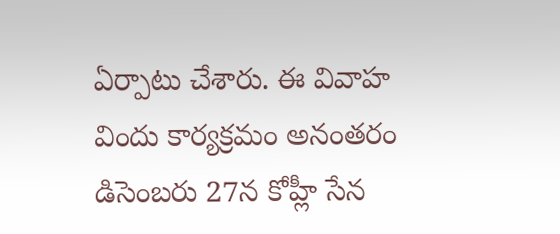ఏర్పాటు చేశారు. ఈ వివాహ విందు కార్యక్రమం అనంతరం డిసెంబరు 27న కోహ్లీ సేన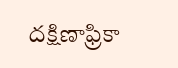దక్షిణాఫ్రికా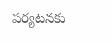పర్యటనకు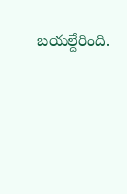బయల్దేరింది.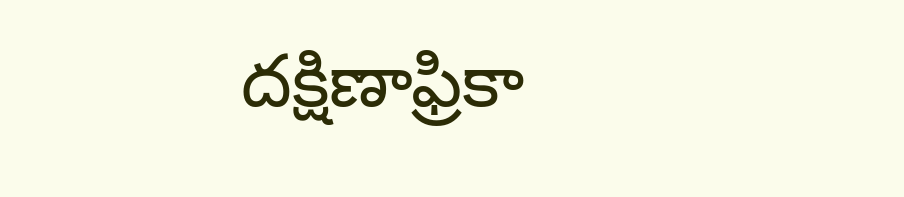దక్షిణాఫ్రికా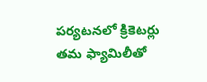పర్యటనలో క్రికెటర్లు తమ ఫ్యామిలీతో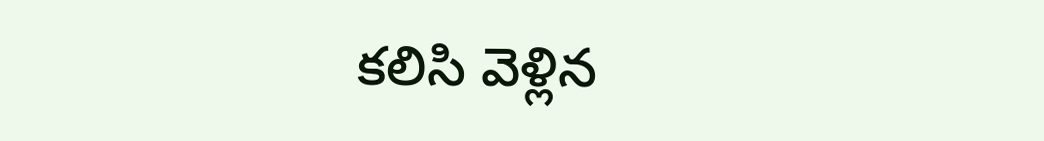కలిసి వెళ్లిన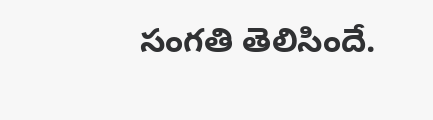సంగతి తెలిసిందే.